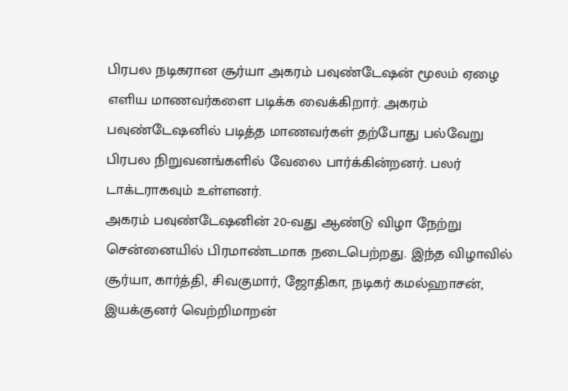பிரபல நடிகரான சூர்யா அகரம் பவுண்டேஷன் மூலம் ஏழை எளிய மாணவர்களை படிக்க வைக்கிறார். அகரம் பவுண்டேஷனில் படித்த மாணவர்கள் தற்போது பல்வேறு பிரபல நிறுவனங்களில் வேலை பார்க்கின்றனர். பலர் டாக்டராகவும் உள்ளனர்.
அகரம் பவுண்டேஷனின் 20-வது ஆண்டு விழா நேற்று சென்னையில் பிரமாண்டமாக நடைபெற்றது. இந்த விழாவில் சூர்யா, கார்த்தி, சிவகுமார், ஜோதிகா, நடிகர் கமல்ஹாசன், இயக்குனர் வெற்றிமாறன்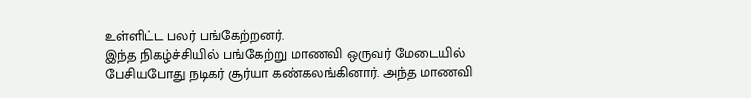உள்ளிட்ட பலர் பங்கேற்றனர்.
இந்த நிகழ்ச்சியில் பங்கேற்று மாணவி ஒருவர் மேடையில் பேசியபோது நடிகர் சூர்யா கண்கலங்கினார். அந்த மாணவி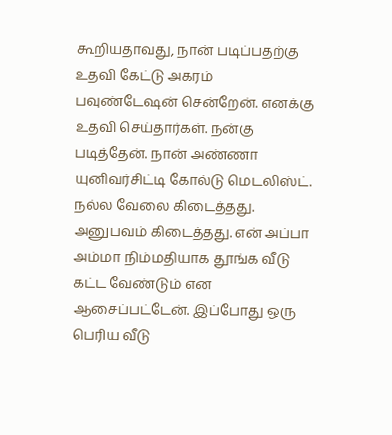கூறியதாவது, நான் படிப்பதற்கு உதவி கேட்டு அகரம் பவுண்டேஷன் சென்றேன். எனக்கு உதவி செய்தார்கள். நன்கு படித்தேன். நான் அண்ணா யுனிவர்சிட்டி கோல்டு மெடலிஸ்ட்.
நல்ல வேலை கிடைத்தது. அனுபவம் கிடைத்தது. என் அப்பா அம்மா நிம்மதியாக தூங்க வீடு கட்ட வேண்டும் என ஆசைப்பட்டேன். இப்போது ஒரு பெரிய வீடு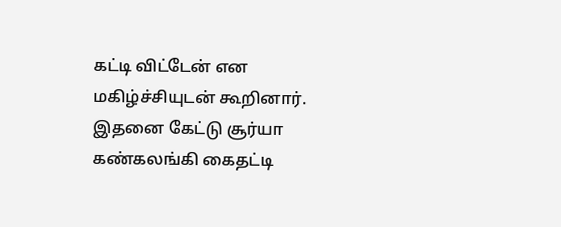கட்டி விட்டேன் என மகிழ்ச்சியுடன் கூறினார். இதனை கேட்டு சூர்யா கண்கலங்கி கைதட்டி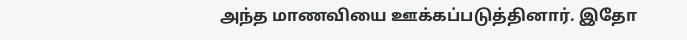அந்த மாணவியை ஊக்கப்படுத்தினார். இதோ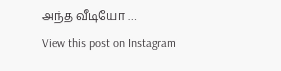அந்த வீடியோ …
View this post on Instagram